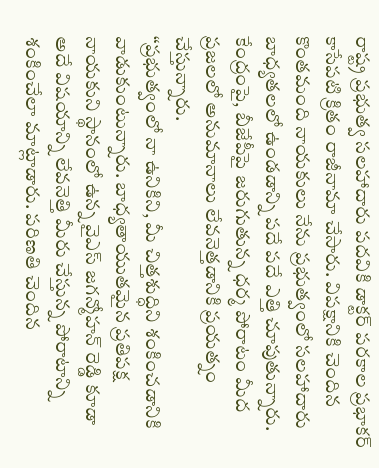రాష్ట్ర ప్రభుత్వ సలహాదారు పదవికి డాక్టర్ పరకాల ప్రభాకర్ కాసేపటి క్రితం రాజీనామా చేసారు. విపక్షానికి చెందిన కొంతమంది నాయకులు నేను ప్రభుత్వంలో సలహాదారు బాధ్యతలలో ఉండడాన్ని పదే పదే ఎత్తి చూపుతున్నారు. కేంద్రంపై, బీజేపీపై జరుగుతున్న ధర్మ పోరాటం మీద ప్రజలలో అనుమానాలు లేవనెత్తడానికి ప్రయత్నం చేస్తున్నారు.
“ప్రభుత్వంలో నా ఉనికిని, మీ చిత్తశుద్ధిని శంకించడానికి వాడుకుంటున్నారు. బాధ్యతాయుతమైన ప్రతిపక్ష నాయకుని స్థానంలో ఉన్న వైఎస్ జగన్మోహన్ రెడ్డి కూడా అదే విషయాన్ని లేవనెత్తి మీరు చేస్తున్న పోరాటాన్ని శంకించేలా మాట్లాడారు. పరిణతి చెందిన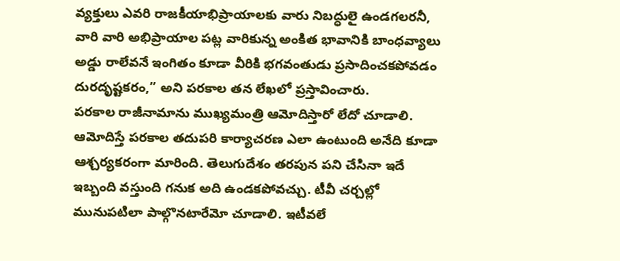వ్యక్తులు ఎవరి రాజకీయాభిప్రాయాలకు వారు నిబద్ధులై ఉండగలరనీ, వారి వారి అభిప్రాయాల పట్ల వారికున్న అంకిత భావానికి బాంధవ్యాలు అడ్డు రాలేవనే ఇంగితం కూడా వీరికి భగవంతుడు ప్రసాదించకపోవడం దురదృష్టకరం,” అని పరకాల తన లేఖలో ప్రస్తావించారు.
పరకాల రాజీనామాను ముఖ్యమంత్రి ఆమోదిస్తారో లేదో చూడాలి. ఆమోదిస్తే పరకాల తదుపరి కార్యాచరణ ఎలా ఉంటుంది అనేది కూడా ఆశ్చర్యకరంగా మారింది. తెలుగుదేశం తరపున పని చేసినా ఇదే ఇబ్బంది వస్తుంది గనుక అది ఉండకపోవచ్చు. టీవీ చర్చల్లో మునుపటిలా పాల్గొనటారేమో చూడాలి. ఇటీవలే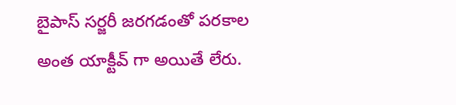బైపాస్ సర్జరీ జరగడంతో పరకాల అంత యాక్టీవ్ గా అయితే లేరు.